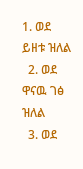1. ወደ ይዘቱ ዝለል
  2. ወደ ዋናዉ ገፅ ዝለል
  3. ወደ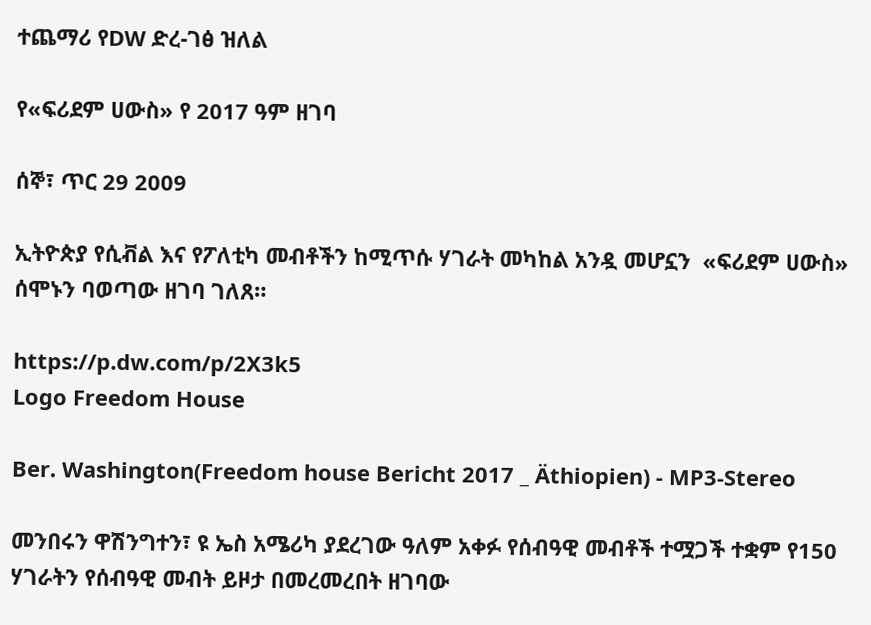ተጨማሪ የDW ድረ-ገፅ ዝለል

የ«ፍሪደም ሀውስ» የ 2017 ዓም ዘገባ

ሰኞ፣ ጥር 29 2009

ኢትዮጵያ የሲቭል እና የፖለቲካ መብቶችን ከሚጥሱ ሃገራት መካከል አንዷ መሆኗን  «ፍሪደም ሀውስ»  ሰሞኑን ባወጣው ዘገባ ገለጸ።

https://p.dw.com/p/2X3k5
Logo Freedom House

Ber. Washington(Freedom house Bericht 2017 _ Äthiopien) - MP3-Stereo

መንበሩን ዋሽንግተን፣ ዩ ኤስ አሜሪካ ያደረገው ዓለም አቀፉ የሰብዓዊ መብቶች ተሟጋች ተቋም የ150 ሃገራትን የሰብዓዊ መብት ይዞታ በመረመረበት ዘገባው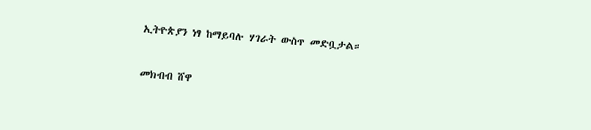ኢትዮጵያን ነፃ ከማይባሉ ሃገራት ውስጥ መድቧታል።

መክብብ ሸዋ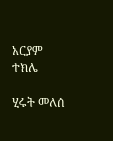አርያም ተክሌ

ሂሩት መለሰ